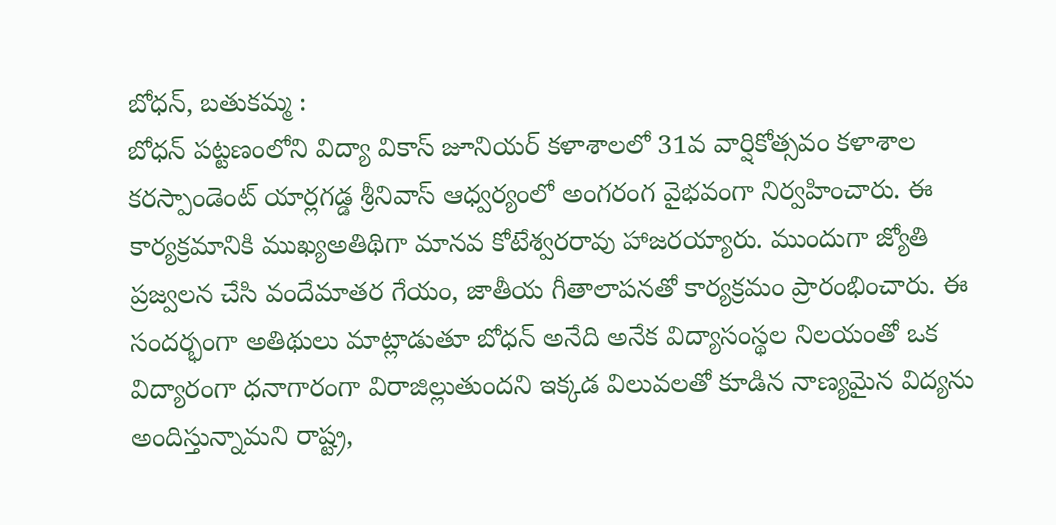బోధన్, బతుకమ్మ :
బోధన్ పట్టణంలోని విద్యా వికాస్ జూనియర్ కళాశాలలో 31వ వార్షికోత్సవం కళాశాల కరస్పాండెంట్ యార్లగడ్డ శ్రీనివాస్ ఆధ్వర్యంలో అంగరంగ వైభవంగా నిర్వహించారు. ఈ కార్యక్రమానికి ముఖ్యఅతిథిగా మానవ కోటేశ్వరరావు హాజరయ్యారు. ముందుగా జ్యోతి ప్రజ్వలన చేసి వందేమాతర గేయం, జాతీయ గీతాలాపనతో కార్యక్రమం ప్రారంభించారు. ఈ సందర్భంగా అతిథులు మాట్లాడుతూ బోధన్ అనేది అనేక విద్యాసంస్థల నిలయంతో ఒక విద్యారంగా ధనాగారంగా విరాజిల్లుతుందని ఇక్కడ విలువలతో కూడిన నాణ్యమైన విద్యను అందిస్తున్నామని రాష్ట్ర,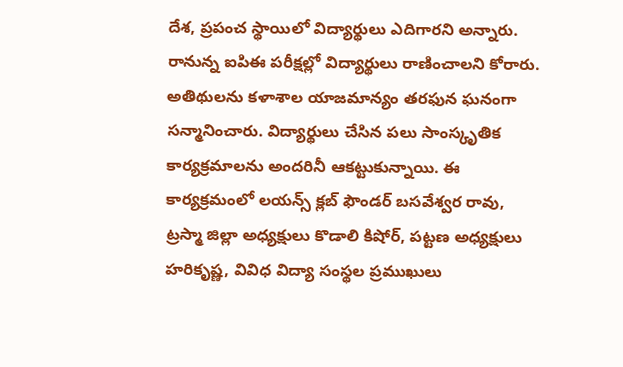దేశ, ప్రపంచ స్థాయిలో విద్యార్థులు ఎదిగారని అన్నారు. రానున్న ఐపిఈ పరీక్షల్లో విద్యార్థులు రాణించాలని కోరారు. అతిథులను కళాశాల యాజమాన్యం తరఫున ఘనంగా సన్మానించారు. విద్యార్థులు చేసిన పలు సాంస్కృతిక కార్యక్రమాలను అందరినీ ఆకట్టుకున్నాయి. ఈ కార్యక్రమంలో లయన్స్ క్లబ్ ఫౌండర్ బసవేశ్వర రావు, ట్రస్మా జిల్లా అధ్యక్షులు కొడాలి కిషోర్, పట్టణ అధ్యక్షులు హరికృష్ణ, వివిధ విద్యా సంస్థల ప్రముఖులు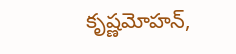కృష్ణమోహన్,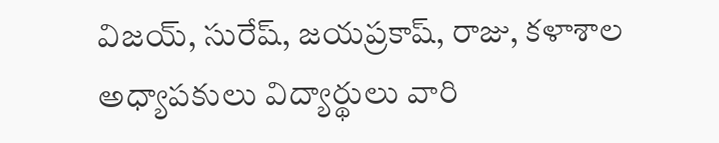విజయ్, సురేష్, జయప్రకాష్, రాజు, కళాశాల అధ్యాపకులు విద్యార్థులు వారి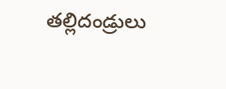తల్లిదండ్రులు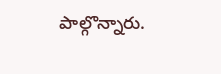పాల్గొన్నారు.